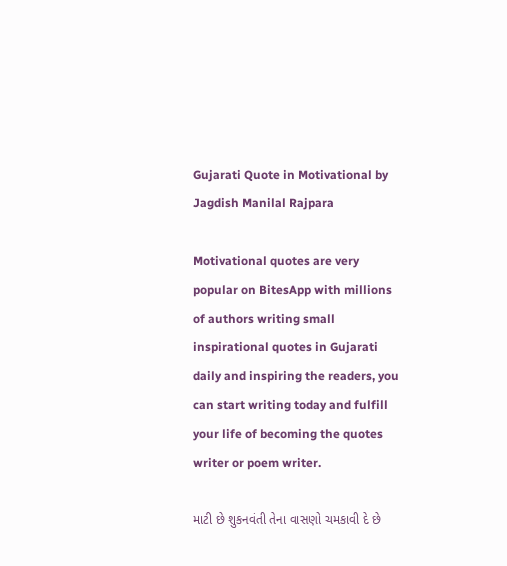Gujarati Quote in Motivational by Jagdish Manilal Rajpara

Motivational quotes are very popular on BitesApp with millions of authors writing small inspirational quotes in Gujarati daily and inspiring the readers, you can start writing today and fulfill your life of becoming the quotes writer or poem writer.

માટી છે શુકનવંતી તેના વાસણો ચમકાવી દે છે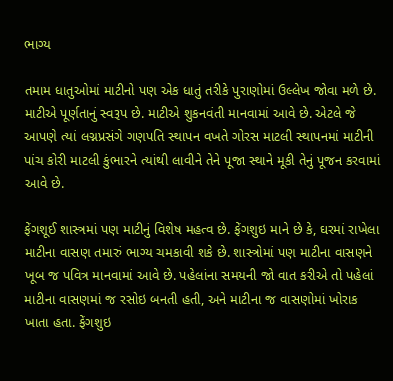ભાગ્ય

તમામ ધાતુઓમાં માટીનો પણ એક ધાતું તરીકે પુરાણોમાં ઉલ્લેખ જોવા મળે છે. માટીએ પૂર્ણતાનું સ્વરૂપ છે. માટીએ શુકનવંતી માનવામાં આવે છે. એટલે જે આપણે ત્યાં લગ્નપ્રસંગે ગણપતિ સ્થાપન વખતે ગોરસ માટલી સ્થાપનમાં માટીની પાંચ કોરી માટલી કુંભારને ત્યાંથી લાવીને તેને પૂજા સ્થાને મૂકી તેનું પૂજન કરવામાં આવે છે.

ફેંગશૂઈ શાસ્ત્રમાં પણ માટીનું વિશેષ મહત્વ છે. ફેંગશુઇ માને છે કે, ઘરમાં રાખેલા માટીના વાસણ તમારું ભાગ્ય ચમકાવી શકે છે. શાસ્ત્રોમાં પણ માટીના વાસણને ખૂબ જ પવિત્ર માનવામાં આવે છે. પહેલાંના સમયની જો વાત કરીએ તો પહેલાં માટીના વાસણમાં જ રસોઇ બનતી હતી, અને માટીના જ વાસણોમાં ખોરાક ખાતા હતા. ફેંગશુઇ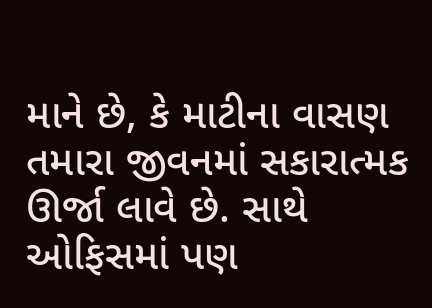માને છે, કે માટીના વાસણ તમારા જીવનમાં સકારાત્મક ઊર્જા લાવે છે. સાથે ઓફિસમાં પણ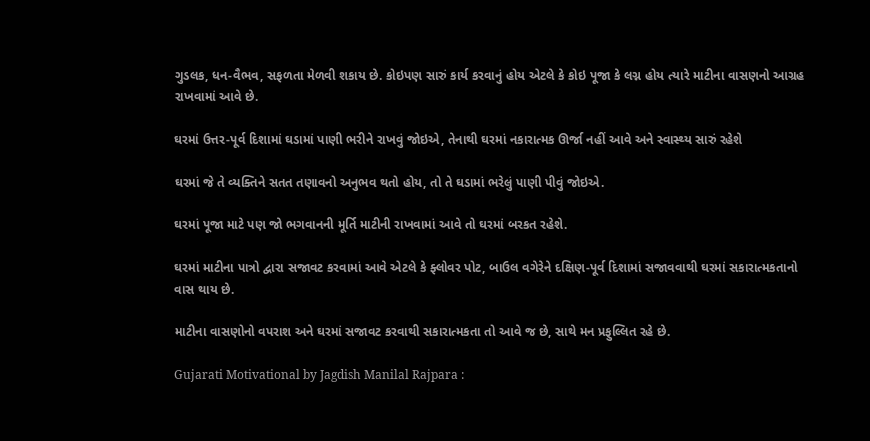ગુડલક, ધન-વૈભવ, સફળતા મેળવી શકાય છે. કોઇપણ સારું કાર્ય કરવાનું હોય એટલે કે કોઇ પૂજા કે લગ્ન હોય ત્યારે માટીના વાસણનો આગ્રહ રાખવામાં આવે છે.

ઘરમાં ઉત્તર-પૂર્વ દિશામાં ઘડામાં પાણી ભરીને રાખવું જોઇએ, તેનાથી ઘરમાં નકારાત્મક ઊર્જા નહીં આવે અને સ્વાસ્થ્ય સારું રહેશે

ઘરમાં જે તે વ્યક્તિને સતત તણાવનો અનુભવ થતો હોય, તો તે ઘડામાં ભરેલું પાણી પીવું જોઇએ.

ઘરમાં પૂજા માટે પણ જો ભગવાનની મૂર્તિ માટીની રાખવામાં આવે તો ઘરમાં બરકત રહેશે.

ઘરમાં માટીના પાત્રો દ્વારા સજાવટ કરવામાં આવે એટલે કે ફ્લોવર પોટ, બાઉલ વગેરેને દક્ષિણ-પૂર્વ દિશામાં સજાવવાથી ઘરમાં સકારાત્મકતાનો વાસ થાય છે.

માટીના વાસણોનો વપરાશ અને ઘરમાં સજાવટ કરવાથી સકારાત્મકતા તો આવે જ છે, સાથે મન પ્રફુલ્લિત રહે છે.

Gujarati Motivational by Jagdish Manilal Rajpara :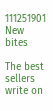111251901
New bites

The best sellers write on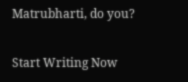Matrubharti, do you?

Start Writing Now